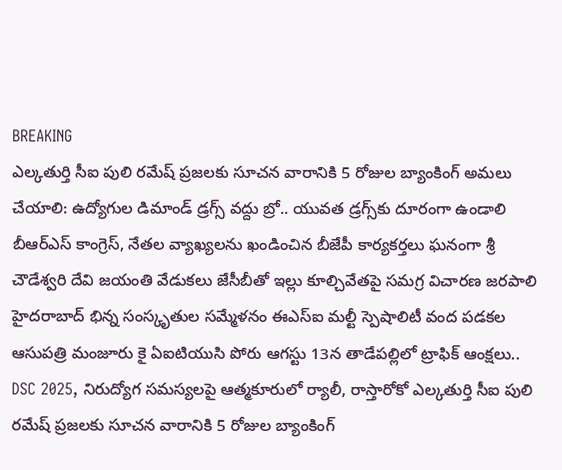BREAKING
ఎల్కతుర్తి సీఐ పులి రమేష్ ప్రజలకు సూచన వారానికి 5 రోజుల బ్యాంకింగ్ అమలు చేయాలి: ఉద్యోగుల డిమాండ్ డ్రగ్స్ వద్దు బ్రో.. యువత డ్రగ్స్‌కు దూరంగా ఉండాలి బీఆర్ఎస్ కాంగ్రెస్, నేతల వ్యాఖ్యలను ఖండించిన బీజేపీ కార్యకర్తలు ఘనంగా శ్రీ చౌడేశ్వరి దేవి జయంతి వేడుకలు జేసీబీతో ఇల్లు కూల్చివేతపై సమగ్ర విచారణ జరపాలి హైదరాబాద్ భిన్న సంస్కృతుల సమ్మేళనం ఈఎస్ఐ మల్టీ స్పెషాలిటీ వంద పడకల ఆసుపత్రి మంజూరు కై ఏఐటియుసి పోరు ఆగస్టు 13న తాడేపల్లిలో ట్రాఫిక్ ఆంక్షలు.. DSC 2025, నిరుద్యోగ సమస్యలపై ఆత్మకూరులో ర్యాలీ, రాస్తారోకో ఎల్కతుర్తి సీఐ పులి రమేష్ ప్రజలకు సూచన వారానికి 5 రోజుల బ్యాంకింగ్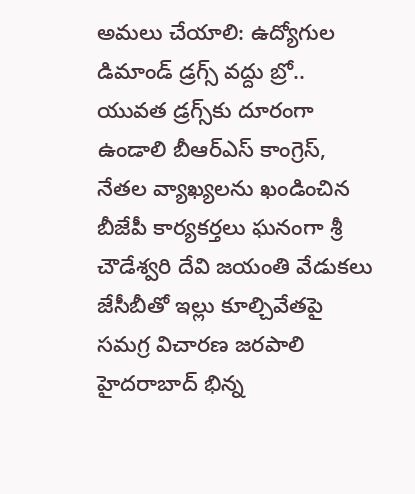అమలు చేయాలి: ఉద్యోగుల డిమాండ్ డ్రగ్స్ వద్దు బ్రో.. యువత డ్రగ్స్‌కు దూరంగా ఉండాలి బీఆర్ఎస్ కాంగ్రెస్, నేతల వ్యాఖ్యలను ఖండించిన బీజేపీ కార్యకర్తలు ఘనంగా శ్రీ చౌడేశ్వరి దేవి జయంతి వేడుకలు జేసీబీతో ఇల్లు కూల్చివేతపై సమగ్ర విచారణ జరపాలి హైదరాబాద్ భిన్న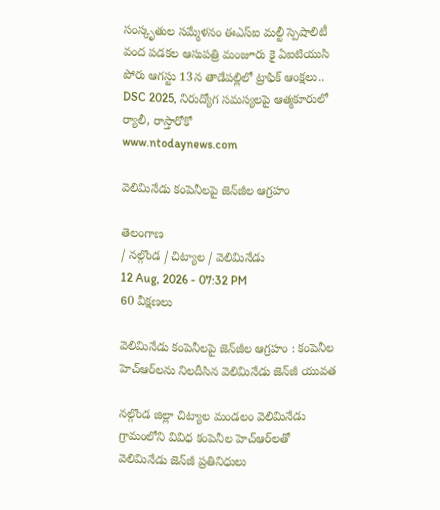సంస్కృతుల సమ్మేళనం ఈఎస్ఐ మల్టీ స్పెషాలిటీ వంద పడకల ఆసుపత్రి మంజూరు కై ఏఐటియుసి పోరు ఆగస్టు 13న తాడేపల్లిలో ట్రాఫిక్ ఆంక్షలు.. DSC 2025, నిరుద్యోగ సమస్యలపై ఆత్మకూరులో ర్యాలీ, రాస్తారోకో
www.ntodaynews.com

వెలిమినేడు కంపెనీలపై జెన్‌జీల ఆగ్రహం

తెలంగాణ
/ నల్గొండ / చిట్యాల / వెలిమినేడు
12 Aug, 2026 - 07:32 PM
60 వీక్షణలు

వెలిమినేడు కంపెనీలపై జెన్‌జీల ఆగ్రహం : కంపెనీల హెచ్‌ఆర్‌లను నిలదీసిన వెలిమినేడు జెన్‌జీ యువత

నల్గొండ జిల్లా చిట్యాల మండలం వెలిమినేడు గ్రామంలోని వివిధ కంపెనీల హెచ్‌ఆర్‌లతో వెలిమినేడు జెన్‌జీ ప్రతినిధులు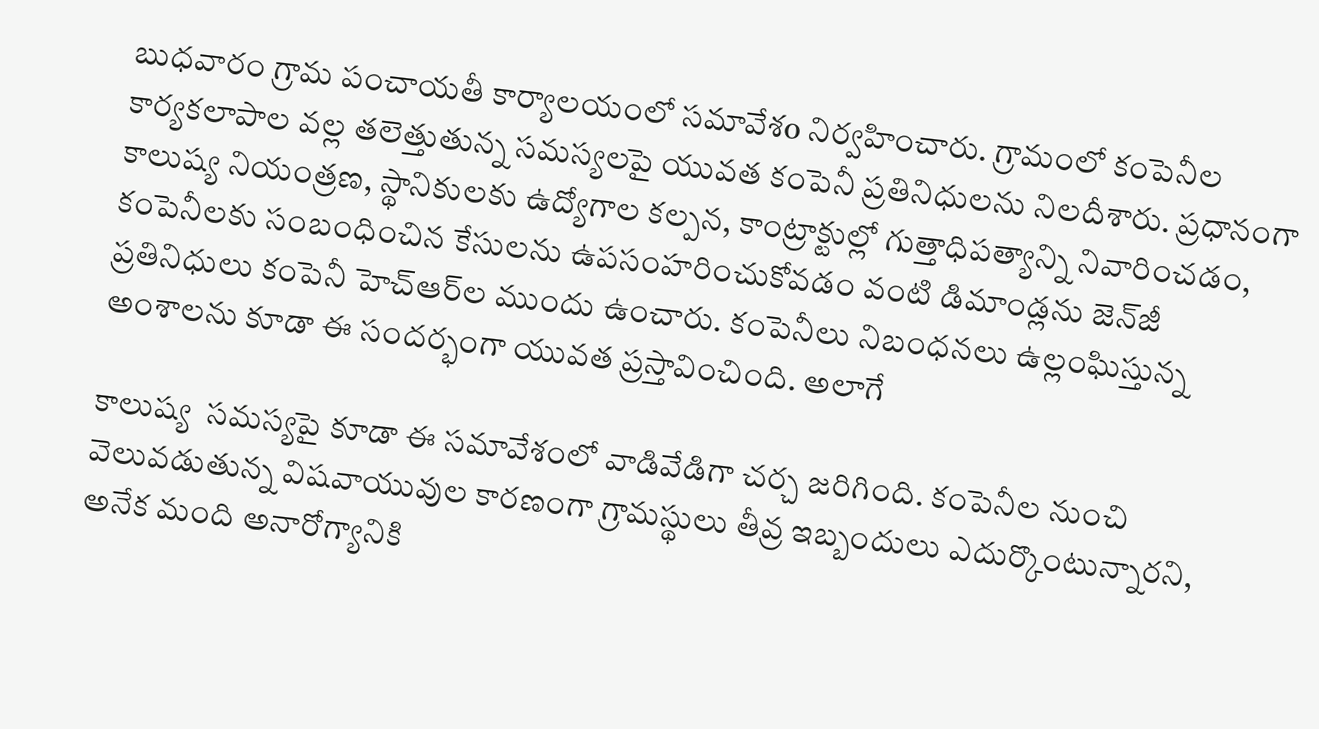బుధవారం గ్రామ పంచాయతీ కార్యాలయంలో సమావేశo నిర్వహించారు. గ్రామంలో కంపెనీల కార్యకలాపాల వల్ల తలెత్తుతున్న సమస్యలపై యువత కంపెనీ ప్రతినిధులను నిలదీశారు. ప్రధానంగా కాలుష్య నియంత్రణ, స్థానికులకు ఉద్యోగాల కల్పన, కాంట్రాక్టుల్లో గుత్తాధిపత్యాన్ని నివారించడం, కంపెనీలకు సంబంధించిన కేసులను ఉపసంహరించుకోవడం వంటి డిమాండ్లను జెన్‌జీ ప్రతినిధులు కంపెనీ హెచ్‌ఆర్‌ల ముందు ఉంచారు. కంపెనీలు నిబంధనలు ఉల్లంఘిస్తున్న అంశాలను కూడా ఈ సందర్భంగా యువత ప్రస్తావించింది. అలాగే

కాలుష్య  సమస్యపై కూడా ఈ సమావేశంలో వాడివేడిగా చర్చ జరిగింది. కంపెనీల నుంచి వెలువడుతున్న విషవాయువుల కారణంగా గ్రామస్థులు తీవ్ర ఇబ్బందులు ఎదుర్కొంటున్నారని, అనేక మంది అనారోగ్యానికి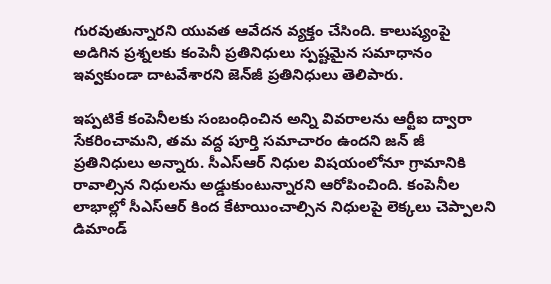గురవుతున్నారని యువత ఆవేదన వ్యక్తం చేసింది. కాలుష్యంపై అడిగిన ప్రశ్నలకు కంపెనీ ప్రతినిధులు స్పష్టమైన సమాధానం ఇవ్వకుండా దాటవేశారని జెన్‌జీ ప్రతినిధులు తెలిపారు.

ఇప్పటికే కంపెనీలకు సంబంధించిన అన్ని వివరాలను ఆర్టీఐ ద్వారా సేకరించామని, తమ వద్ద పూర్తి సమాచారం ఉందని జన్ జీ ప్రతినిధులు అన్నారు. సీఎస్‌ఆర్‌ నిధుల విషయంలోనూ గ్రామానికి రావాల్సిన నిధులను అడ్డుకుంటున్నారని ఆరోపించింది. కంపెనీల లాభాల్లో సీఎస్‌ఆర్‌ కింద కేటాయించాల్సిన నిధులపై లెక్కలు చెప్పాలని డిమాండ్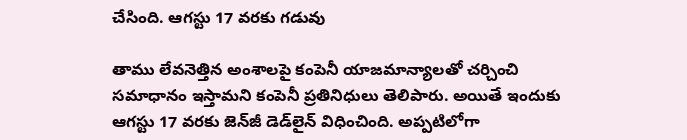చేసింది. ఆగస్టు 17 వరకు గడువు

తాము లేవనెత్తిన అంశాలపై కంపెనీ యాజమాన్యాలతో చర్చించి సమాధానం ఇస్తామని కంపెనీ ప్రతినిధులు తెలిపారు. అయితే ఇందుకు ఆగస్టు 17 వరకు జెన్‌జీ డెడ్‌లైన్ విధించింది. అప్పటిలోగా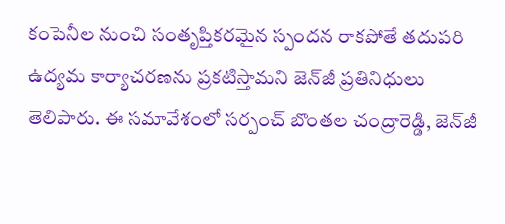కంపెనీల నుంచి సంతృప్తికరమైన స్పందన రాకపోతే తదుపరి ఉద్యమ కార్యాచరణను ప్రకటిస్తామని జెన్‌జీ ప్రతినిధులు తెలిపారు. ఈ సమావేశంలో సర్పంచ్ బొంతల చంద్రారెడ్డి, జెన్‌జీ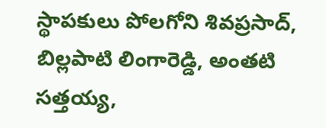స్థాపకులు పోలగోని శివప్రసాద్, బిల్లపాటి లింగారెడ్డి, అంతటి సత్తయ్య,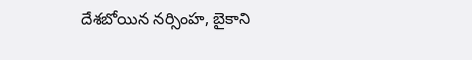దేశబోయిన నర్సింహ, బైకాని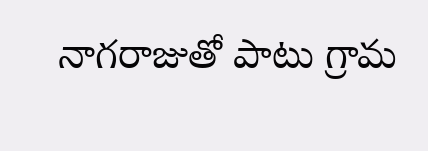నాగరాజుతో పాటు గ్రామ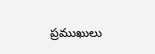ప్రముఖులు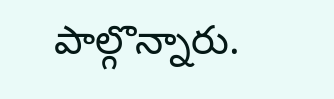పాల్గొన్నారు.